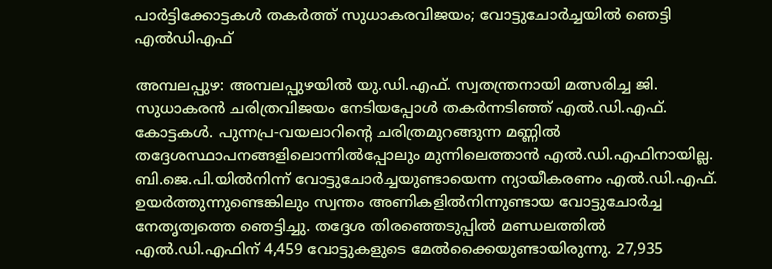പാർട്ടിക്കോട്ടകൾ തകർത്ത് സുധാകരവിജയം; വോട്ടുചോർച്ചയിൽ ഞെട്ടി എൽഡിഎഫ്

അമ്പലപ്പുഴ: അമ്പലപ്പുഴയിൽ യു.ഡി.എഫ്. സ്വതന്ത്രനായി മത്സരിച്ച ജി. സുധാകരൻ ചരിത്രവിജയം നേടിയപ്പോൾ തകർന്നടിഞ്ഞ് എൽ.ഡി.എഫ്. കോട്ടകൾ. പുന്നപ്ര-വയലാറിന്റെ ചരിത്രമുറങ്ങുന്ന മണ്ണിൽ തദ്ദേശസ്ഥാപനങ്ങളിലൊന്നിൽപ്പോലും മുന്നിലെത്താൻ എൽ.ഡി.എഫിനായില്ല.
ബി.ജെ.പി.യിൽനിന്ന് വോട്ടുചോർച്ചയുണ്ടായെന്ന ന്യായീകരണം എൽ.ഡി.എഫ്. ഉയർത്തുന്നുണ്ടെങ്കിലും സ്വന്തം അണികളിൽനിന്നുണ്ടായ വോട്ടുചോർച്ച നേതൃത്വത്തെ ഞെട്ടിച്ചു. തദ്ദേശ തിരഞ്ഞെടുപ്പിൽ മണ്ഡലത്തിൽ എൽ.ഡി.എഫിന് 4,459 വോട്ടുകളുടെ മേൽക്കൈയുണ്ടായിരുന്നു. 27,935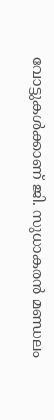വോട്ടുകൾക്കാണ് ജി. സുധാകരൻ മണ്ഡലം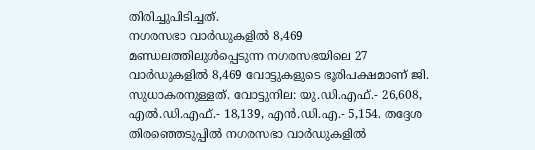തിരിച്ചുപിടിച്ചത്.
നഗരസഭാ വാർഡുകളിൽ 8,469
മണ്ഡലത്തിലുൾപ്പെടുന്ന നഗരസഭയിലെ 27 വാർഡുകളിൽ 8,469 വോട്ടുകളുടെ ഭൂരിപക്ഷമാണ് ജി. സുധാകരനുള്ളത്. വോട്ടുനില: യു.ഡി.എഫ്.- 26,608, എൽ.ഡി.എഫ്.- 18,139, എൻ.ഡി.എ.- 5,154. തദ്ദേശ തിരഞ്ഞെടുപ്പിൽ നഗരസഭാ വാർഡുകളിൽ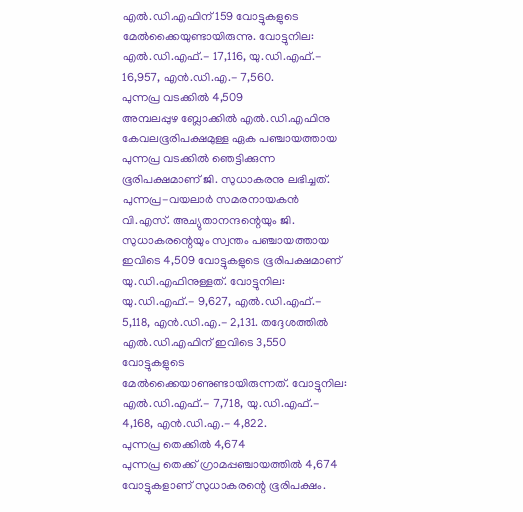എൽ.ഡി.എഫിന് 159 വോട്ടുകളുടെ മേൽക്കൈയുണ്ടായിരുന്നു. വോട്ടുനില: എൽ.ഡി.എഫ്.- 17,116, യു.ഡി.എഫ്.- 16,957, എൻ.ഡി.എ.- 7,560.
പുന്നപ്ര വടക്കിൽ 4,509
അമ്പലപ്പുഴ ബ്ലോക്കിൽ എൽ.ഡി.എഫിനു കേവലഭൂരിപക്ഷമുള്ള ഏക പഞ്ചായത്തായ പുന്നപ്ര വടക്കിൽ ഞെട്ടിക്കുന്ന ഭൂരിപക്ഷമാണ് ജി. സുധാകരനു ലഭിച്ചത്. പുന്നപ്ര-വയലാർ സമരനായകൻ വി.എസ്. അച്യുതാനന്ദന്റെയും ജി. സുധാകരന്റെയും സ്വന്തം പഞ്ചായത്തായ ഇവിടെ 4,509 വോട്ടുകളുടെ ഭൂരിപക്ഷമാണ് യു.ഡി.എഫിനുള്ളത്. വോട്ടുനില: യു.ഡി.എഫ്.- 9,627, എൽ.ഡി.എഫ്.- 5,118, എൻ.ഡി.എ.- 2,131. തദ്ദേശത്തിൽ എൽ.ഡി.എഫിന് ഇവിടെ 3,550 വോട്ടുകളുടെ മേൽക്കൈയാണുണ്ടായിരുന്നത്. വോട്ടുനില: എൽ.ഡി.എഫ്.- 7,718, യു.ഡി.എഫ്.- 4,168, എൻ.ഡി.എ.- 4,822.
പുന്നപ്ര തെക്കിൽ 4,674
പുന്നപ്ര തെക്ക് ഗ്രാമപ്പഞ്ചായത്തിൽ 4,674 വോട്ടുകളാണ് സുധാകരന്റെ ഭൂരിപക്ഷം.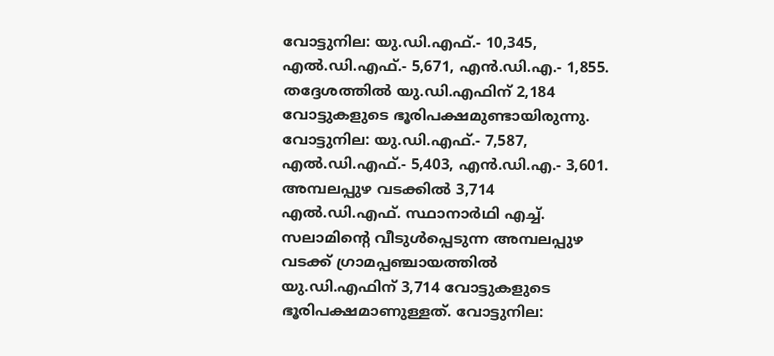വോട്ടുനില: യു.ഡി.എഫ്.- 10,345, എൽ.ഡി.എഫ്.- 5,671, എൻ.ഡി.എ.- 1,855. തദ്ദേശത്തിൽ യു.ഡി.എഫിന് 2,184 വോട്ടുകളുടെ ഭൂരിപക്ഷമുണ്ടായിരുന്നു. വോട്ടുനില: യു.ഡി.എഫ്.- 7,587, എൽ.ഡി.എഫ്.- 5,403, എൻ.ഡി.എ.- 3,601.
അമ്പലപ്പുഴ വടക്കിൽ 3,714
എൽ.ഡി.എഫ്. സ്ഥാനാർഥി എച്ച്. സലാമിന്റെ വീടുൾപ്പെടുന്ന അമ്പലപ്പുഴ വടക്ക് ഗ്രാമപ്പഞ്ചായത്തിൽ യു.ഡി.എഫിന് 3,714 വോട്ടുകളുടെ ഭൂരിപക്ഷമാണുള്ളത്. വോട്ടുനില: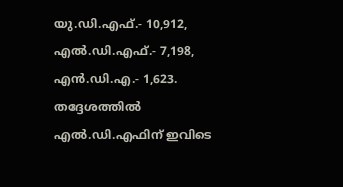യു.ഡി.എഫ്.- 10,912, എൽ.ഡി.എഫ്.- 7,198, എൻ.ഡി.എ.- 1,623. തദ്ദേശത്തിൽ എൽ.ഡി.എഫിന് ഇവിടെ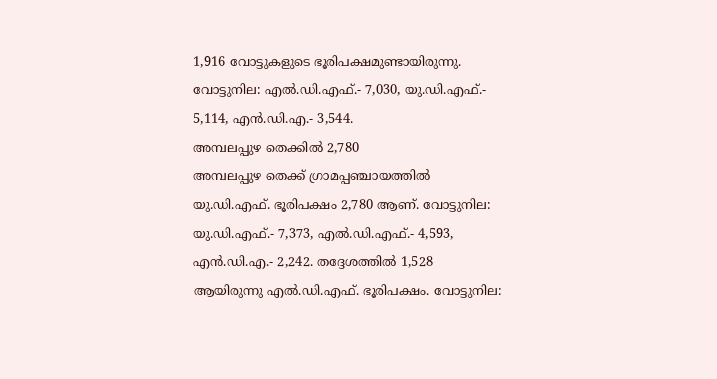1,916 വോട്ടുകളുടെ ഭൂരിപക്ഷമുണ്ടായിരുന്നു. വോട്ടുനില: എൽ.ഡി.എഫ്.- 7,030, യു.ഡി.എഫ്.- 5,114, എൻ.ഡി.എ.- 3,544.
അമ്പലപ്പുഴ തെക്കിൽ 2,780
അമ്പലപ്പുഴ തെക്ക് ഗ്രാമപ്പഞ്ചായത്തിൽ യു.ഡി.എഫ്. ഭൂരിപക്ഷം 2,780 ആണ്. വോട്ടുനില: യു.ഡി.എഫ്.- 7,373, എൽ.ഡി.എഫ്.- 4,593, എൻ.ഡി.എ.- 2,242. തദ്ദേശത്തിൽ 1,528 ആയിരുന്നു എൽ.ഡി.എഫ്. ഭൂരിപക്ഷം. വോട്ടുനില: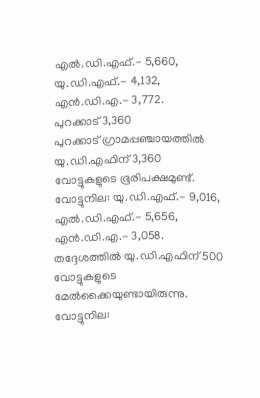എൽ.ഡി.എഫ്.- 5,660, യു.ഡി.എഫ്.- 4,132, എൻ.ഡി.എ.- 3,772.
പുറക്കാട് 3,360
പുറക്കാട് ഗ്രാമപ്പഞ്ചായത്തിൽ യു.ഡി.എഫിന് 3,360 വോട്ടുകളുടെ ഭൂരിപക്ഷമുണ്ട്. വോട്ടുനില: യു.ഡി.എഫ്.- 9,016, എൽ.ഡി.എഫ്.- 5,656, എൻ.ഡി.എ.- 3,058. തദ്ദേശത്തിൽ യു.ഡി.എഫിന് 500 വോട്ടുകളുടെ മേൽക്കൈയുണ്ടായിരുന്നു. വോട്ടുനില: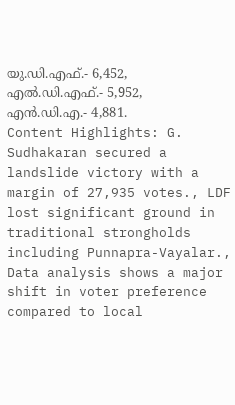യു.ഡി.എഫ്.- 6,452, എൽ.ഡി.എഫ്.- 5,952, എൻ.ഡി.എ.- 4,881.
Content Highlights: G. Sudhakaran secured a landslide victory with a margin of 27,935 votes., LDF lost significant ground in traditional strongholds including Punnapra-Vayalar., Data analysis shows a major shift in voter preference compared to local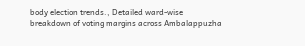body election trends., Detailed ward-wise breakdown of voting margins across Ambalappuzha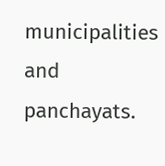municipalities and panchayats.